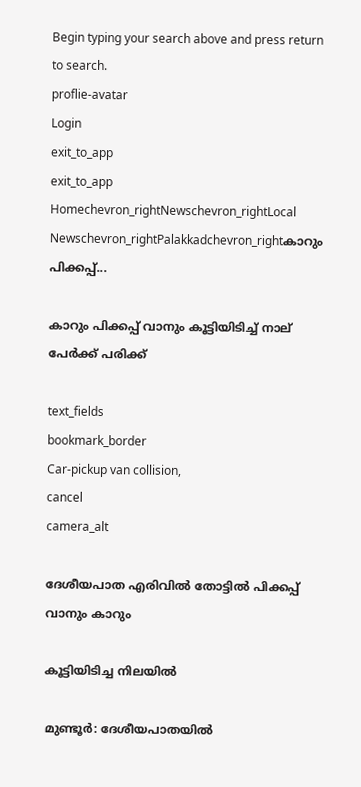Begin typing your search above and press return to search.
proflie-avatar
Login
exit_to_app
exit_to_app
Homechevron_rightNewschevron_rightLocal Newschevron_rightPalakkadchevron_rightകാറും പിക്കപ്പ്...

കാറും പിക്കപ്പ് വാനും കൂട്ടിയിടിച്ച് നാല് പേർക്ക് പരിക്ക്

text_fields
bookmark_border
Car-pickup van collision,
cancel
camera_alt

ദേശീയപാത എരിവിൽ തോട്ടിൽ പിക്കപ്പ് വാനും കാറും

കൂട്ടിയിടിച്ച നിലയിൽ

മുണ്ടൂർ: ദേശീയപാതയിൽ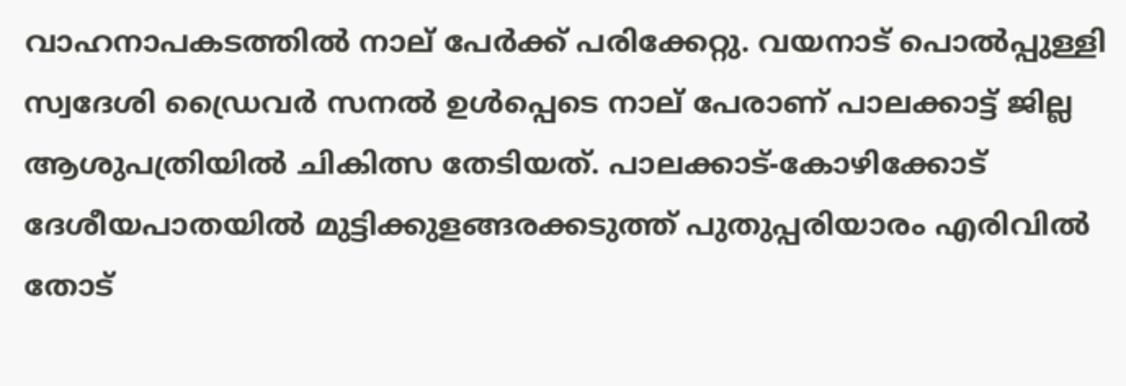വാഹനാപകടത്തിൽ നാല് പേർക്ക് പരിക്കേറ്റു. വയനാട് പൊൽപ്പുള്ളി സ്വദേശി ഡ്രൈവർ സനൽ ഉൾപ്പെടെ നാല് പേരാണ് പാലക്കാട്ട് ജില്ല ആശുപത്രിയിൽ ചികിത്സ തേടിയത്. പാലക്കാട്-കോഴിക്കോട് ദേശീയപാതയിൽ മുട്ടിക്കുളങ്ങരക്കടുത്ത് പുതുപ്പരിയാരം എരിവിൽ തോട്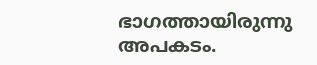ഭാഗത്തായിരുന്നു അപകടം.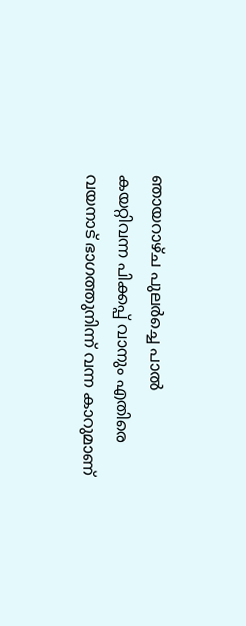ഞായറാഴ്ച പുലർച്ചെ പാൽ കയറ്റിവന്ന പിക്കപ്പ് വാനും എതിരെ വയനാട് ഭാഗത്തുനിന്ന് വന്ന കാറുമാണ്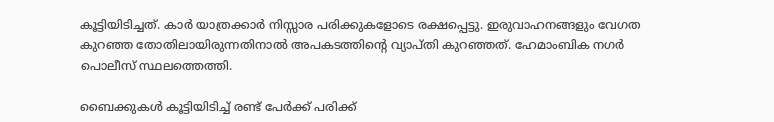കൂട്ടിയിടിച്ചത്. കാർ യാത്രക്കാർ നിസ്സാര പരിക്കുകളോടെ രക്ഷപ്പെട്ടു. ഇരുവാഹനങ്ങളും വേഗത കുറഞ്ഞ തോതിലായിരുന്നതിനാൽ അപകടത്തിന്റെ വ്യാപ്തി കുറഞ്ഞത്. ഹേമാംബിക നഗർ പൊലീസ് സ്ഥലത്തെത്തി.

ബൈക്കുകൾ കൂട്ടിയിടിച്ച് രണ്ട് പേർക്ക് പരിക്ക്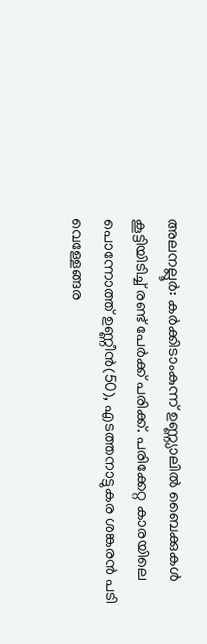അലനല്ലൂർ: കർക്കിടാംകുന്ന് ഉണ്ണ്യാലിൽ ബൈക്കുകൾ കൂട്ടിയിടിച്ച് രണ്ട് പേർക്ക് പരിക്ക്. പരിക്കേറ്റ കാരയിലെ പൊന്നോത്ത് ഉണ്ണീൻ(50), എടത്തനാട്ടുകര ശങ്കരൻ പടി വെള്ളേങ്ങര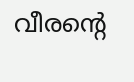വീരന്റെ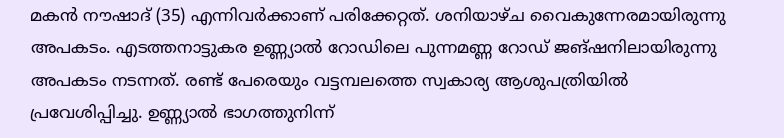മകൻ നൗഷാദ് (35) എന്നിവർക്കാണ് പരിക്കേറ്റത്. ശനിയാഴ്ച വൈകുന്നേരമായിരുന്നു അപകടം. എടത്തനാട്ടുകര ഉണ്ണ്യാൽ റോഡിലെ പുന്നമണ്ണ റോഡ് ജങ്ഷനിലായിരുന്നു അപകടം നടന്നത്. രണ്ട് പേരെയും വട്ടമ്പലത്തെ സ്വകാര്യ ആശുപത്രിയിൽ പ്രവേശിപ്പിച്ചു. ഉണ്ണ്യാൽ ഭാഗത്തുനിന്ന്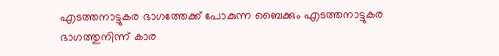എടത്തനാട്ടുകര ഭാഗത്തേക്ക് പോകുന്ന ബൈക്കും എടത്തനാട്ടുകര ഭാഗത്തുനിന്ന് കാര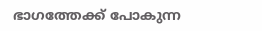ഭാഗത്തേക്ക് പോകുന്ന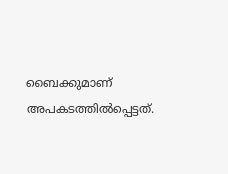ബൈക്കുമാണ് അപകടത്തിൽപ്പെട്ടത്.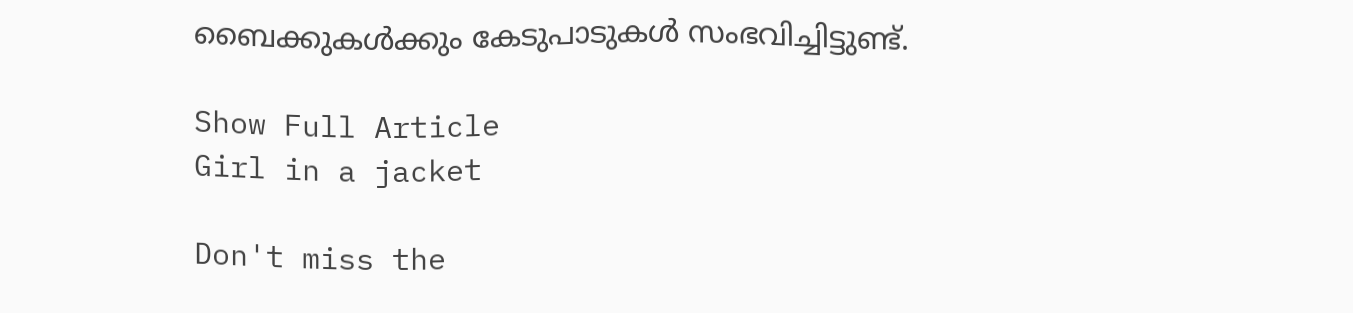ബൈക്കുകൾക്കും കേടുപാടുകൾ സംഭവിച്ചിട്ടുണ്ട്.

Show Full Article
Girl in a jacket

Don't miss the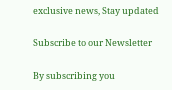exclusive news, Stay updated

Subscribe to our Newsletter

By subscribing you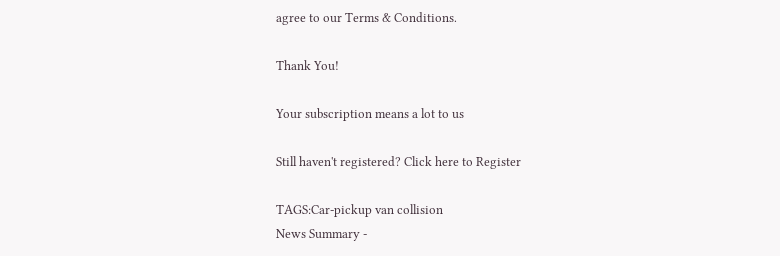agree to our Terms & Conditions.

Thank You!

Your subscription means a lot to us

Still haven't registered? Click here to Register

TAGS:Car-pickup van collision
News Summary -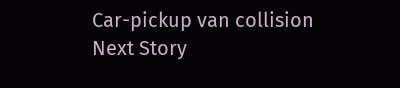Car-pickup van collision
Next Story